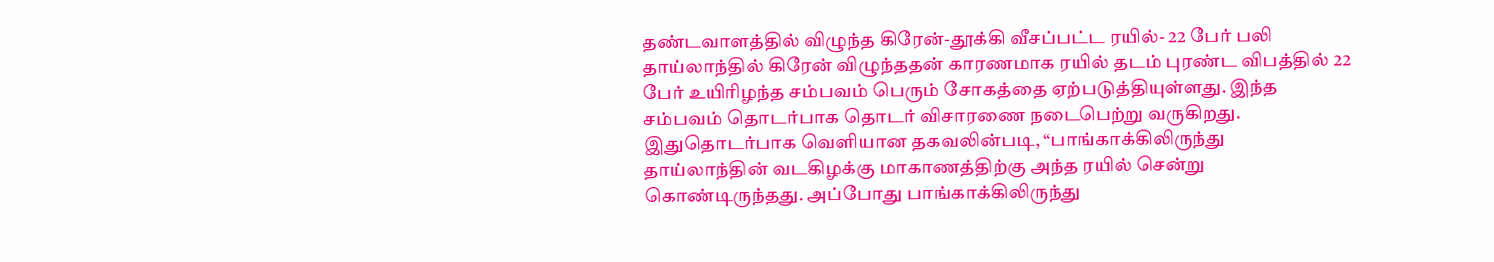தண்டவாளத்தில் விழுந்த கிரேன்-தூக்கி வீசப்பட்ட ரயில்- 22 பேர் பலி
தாய்லாந்தில் கிரேன் விழுந்ததன் காரணமாக ரயில் தடம் புரண்ட விபத்தில் 22 பேர் உயிரிழந்த சம்பவம் பெரும் சோகத்தை ஏற்படுத்தியுள்ளது. இந்த சம்பவம் தொடர்பாக தொடர் விசாரணை நடைபெற்று வருகிறது. இதுதொடர்பாக வெளியான தகவலின்படி, “பாங்காக்கிலிருந்து தாய்லாந்தின் வடகிழக்கு மாகாணத்திற்கு அந்த ரயில் சென்று கொண்டிருந்தது. அப்போது பாங்காக்கிலிருந்து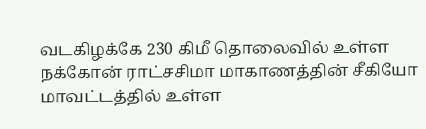வடகிழக்கே 230 கிமீ தொலைவில் உள்ள நக்கோன் ராட்சசிமா மாகாணத்தின் சீகியோ மாவட்டத்தில் உள்ள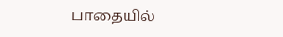பாதையில்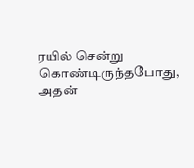ரயில் சென்று கொண்டிருந்தபோது, அதன்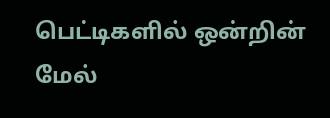பெட்டிகளில் ஒன்றின் மேல்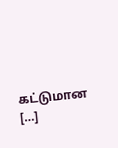கட்டுமான […]